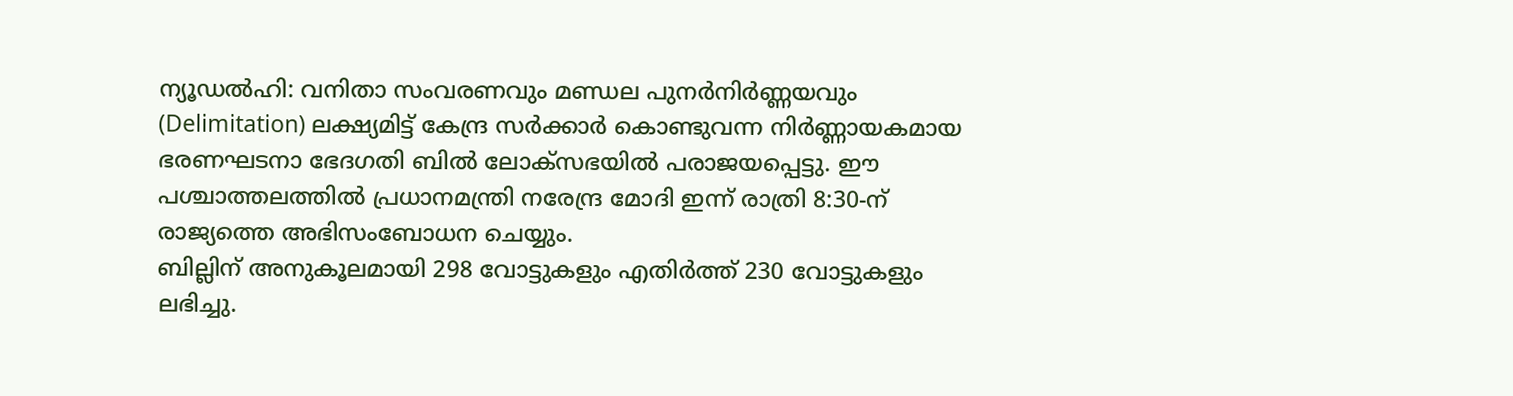ന്യൂഡൽഹി: വനിതാ സംവരണവും മണ്ഡല പുനർനിർണ്ണയവും (Delimitation) ലക്ഷ്യമിട്ട് കേന്ദ്ര സർക്കാർ കൊണ്ടുവന്ന നിർണ്ണായകമായ ഭരണഘടനാ ഭേദഗതി ബിൽ ലോക്സഭയിൽ പരാജയപ്പെട്ടു. ഈ പശ്ചാത്തലത്തിൽ പ്രധാനമന്ത്രി നരേന്ദ്ര മോദി ഇന്ന് രാത്രി 8:30-ന് രാജ്യത്തെ അഭിസംബോധന ചെയ്യും.
ബില്ലിന് അനുകൂലമായി 298 വോട്ടുകളും എതിർത്ത് 230 വോട്ടുകളും ലഭിച്ചു.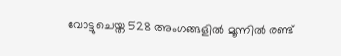വോട്ടുചെയ്ത 528 അംഗങ്ങളിൽ മൂന്നിൽ രണ്ട്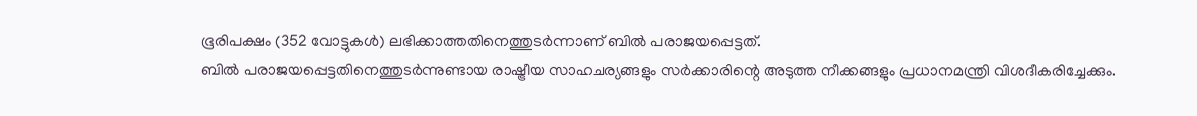ഭൂരിപക്ഷം (352 വോട്ടുകൾ) ലഭിക്കാത്തതിനെത്തുടർന്നാണ് ബിൽ പരാജയപ്പെട്ടത്.
ബിൽ പരാജയപ്പെട്ടതിനെത്തുടർന്നുണ്ടായ രാഷ്ട്രീയ സാഹചര്യങ്ങളും സർക്കാരിന്റെ അടുത്ത നീക്കങ്ങളും പ്രധാനമന്ത്രി വിശദീകരിച്ചേക്കും.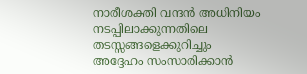നാരീശക്തി വന്ദൻ അധിനിയം നടപ്പിലാക്കുന്നതിലെ തടസ്സങ്ങളെക്കുറിച്ചും അദ്ദേഹം സംസാരിക്കാൻ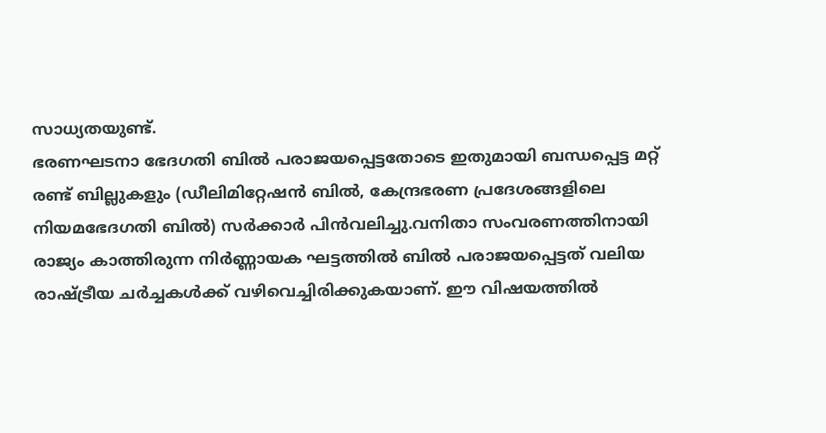സാധ്യതയുണ്ട്.
ഭരണഘടനാ ഭേദഗതി ബിൽ പരാജയപ്പെട്ടതോടെ ഇതുമായി ബന്ധപ്പെട്ട മറ്റ് രണ്ട് ബില്ലുകളും (ഡീലിമിറ്റേഷൻ ബിൽ, കേന്ദ്രഭരണ പ്രദേശങ്ങളിലെ നിയമഭേദഗതി ബിൽ) സർക്കാർ പിൻവലിച്ചു.വനിതാ സംവരണത്തിനായി രാജ്യം കാത്തിരുന്ന നിർണ്ണായക ഘട്ടത്തിൽ ബിൽ പരാജയപ്പെട്ടത് വലിയ രാഷ്ട്രീയ ചർച്ചകൾക്ക് വഴിവെച്ചിരിക്കുകയാണ്. ഈ വിഷയത്തിൽ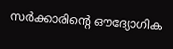സർക്കാരിന്റെ ഔദ്യോഗിക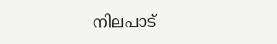നിലപാട്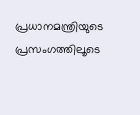പ്രധാനമന്ത്രിയുടെ പ്രസംഗത്തിലൂടെ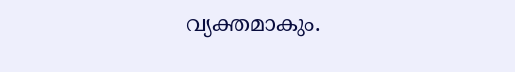വ്യക്തമാകും.